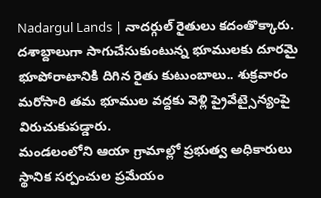Nadargul Lands | నాదర్గుల్ రైతులు కదంతొక్కారు. దశాబ్దాలుగా సాగుచేసుకుంటున్న భూములకు దూరమై భూపోరాటానికి దిగిన రైతు కుటుంబాలు.. శుక్రవారం మరోసారి తమ భూముల వద్దకు వెళ్లి ప్రైవేట్సైన్యంపై విరుచుకుపడ్డారు.
మండలంలోని ఆయా గ్రామాల్లో ప్రభుత్వ అధికారులు స్థానిక సర్పంచుల ప్రమేయం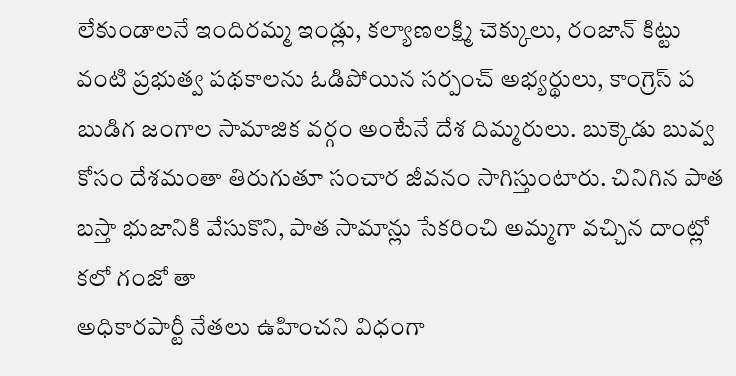లేకుండాలనే ఇందిరమ్మ ఇండ్లు, కల్యాణలక్ష్మి చెక్కులు, రంజాన్ కిట్టు వంటి ప్రభుత్వ పథకాలను ఓడిపోయిన సర్పంచ్ అభ్యర్థులు, కాంగ్రెస్ ప
బుడిగ జంగాల సామాజిక వర్గం అంటేనే దేశ దిమ్మరులు. బుక్కెడు బువ్వ కోసం దేశమంతా తిరుగుతూ సంచార జీవనం సాగిస్తుంటారు. చినిగిన పాత బస్తా భుజానికి వేసుకొని, పాత సామాన్లు సేకరించి అమ్మగా వచ్చిన దాంట్లో కలో గంజో తా
అధికారపార్టీ నేతలు ఉహించని విధంగా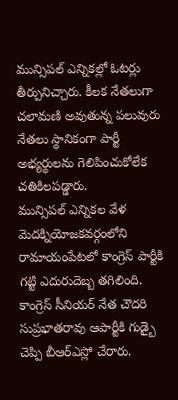మున్సిపల్ ఎన్నికల్లో ఓటర్లు తీర్పునిచ్చారు. కీలక నేతలుగా చలామణి అవుతున్న పలువురు నేతలు స్థానికంగా పార్టీ అభ్యర్థులను గెలిపించుకోలేక చతికిలపడ్డారు.
మున్సిపల్ ఎన్నికల వేళ మెదక్నియోజకవర్గంలోని రామాయంపేటలో కాంగ్రెస్ పార్టీకి గట్టి ఎదురుదెబ్బ తగిలింది. కాంగ్రెస్ సీనియర్ నేత చౌదరి సుప్రభాతరావు ఆపార్టీకి గుడ్బై చెప్పి బీఆర్ఎస్లో చేరారు.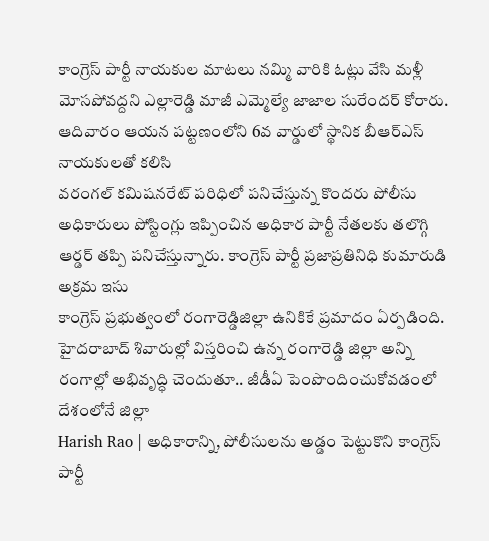కాంగ్రెస్ పార్టీ నాయకుల మాటలు నమ్మి వారికి ఓట్లు వేసి మళ్లీ మోసపోవద్దని ఎల్లారెడ్డి మాజీ ఎమ్మెల్యే జాజాల సురేందర్ కోరారు. ఆదివారం ఆయన పట్టణంలోని 6వ వార్డులో స్థానిక బీఆర్ఎస్ నాయకులతో కలిసి
వరంగల్ కమిషనరేట్ పరిధిలో పనిచేస్తున్న కొందరు పోలీసు అధికారులు పోస్టింగ్లు ఇప్పించిన అధికార పార్టీ నేతలకు తలొగ్గి ఆర్డర్ తప్పి పనిచేస్తున్నారు. కాంగ్రెస్ పార్టీ ప్రజాప్రతినిధి కుమారుడి అక్రమ ఇసు
కాంగ్రెస్ ప్రభుత్వంలో రంగారెడ్డిజిల్లా ఉనికికే ప్రమాదం ఏర్పడింది. హైదరాబాద్ శివారుల్లో విస్తరించి ఉన్న రంగారెడ్డి జిల్లా అన్ని రంగాల్లో అభివృద్ధి చెందుతూ.. జీడీఏ పెంపొందించుకోవడంలో దేశంలోనే జిల్లా
Harish Rao | అధికారాన్ని, పోలీసులను అడ్డం పెట్టుకొని కాంగ్రెస్ పార్టీ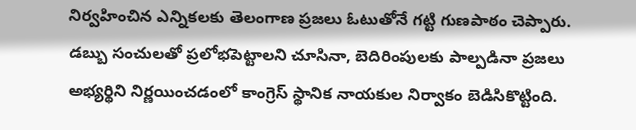నిర్వహించిన ఎన్నికలకు తెలంగాణ ప్రజలు ఓటుతోనే గట్టి గుణపాఠం చెప్పారు. డబ్బు సంచులతో ప్రలోభపెట్టాలని చూసినా, బెదిరింపులకు పాల్పడినా ప్రజలు
అభ్యర్థిని నిర్ణయించడంలో కాంగ్రెస్ స్థానిక నాయకుల నిర్వాకం బెడిసికొట్టింది.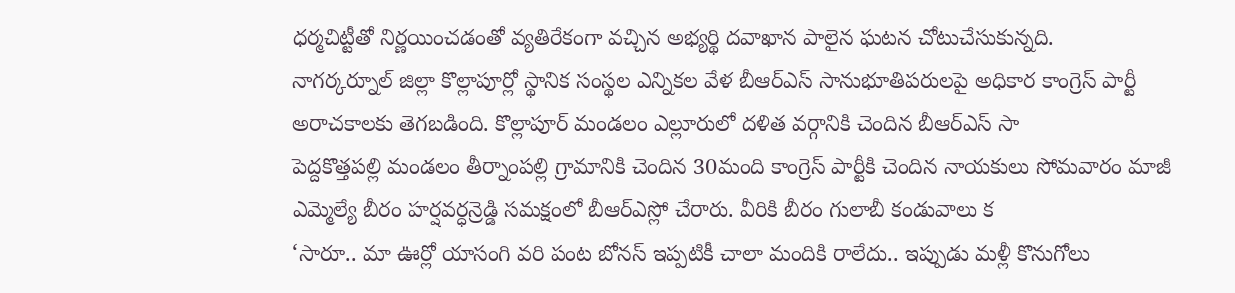ధర్మచిట్టీతో నిర్ణయించడంతో వ్యతిరేకంగా వచ్చిన అభ్యర్థి దవాఖాన పాలైన ఘటన చోటుచేసుకున్నది.
నాగర్కర్నూల్ జిల్లా కొల్లాపూర్లో స్థానిక సంస్థల ఎన్నికల వేళ బీఆర్ఎస్ సానుభూతిపరులపై అధికార కాంగ్రెస్ పార్టీ అరాచకాలకు తెగబడింది. కొల్లాపూర్ మండలం ఎల్లూరులో దళిత వర్గానికి చెందిన బీఆర్ఎస్ సా
పెద్దకొత్తపల్లి మండలం తీర్నాంపల్లి గ్రామానికి చెందిన 30మంది కాంగ్రెస్ పార్టీకి చెందిన నాయకులు సోమవారం మాజీ ఎమ్మెల్యే బీరం హర్షవర్ధన్రెడ్డి సమక్షంలో బీఆర్ఎస్లో చేరారు. వీరికి బీరం గులాబీ కండువాలు క
‘సారూ.. మా ఊర్లో యాసంగి వరి పంట బోనస్ ఇప్పటికీ చాలా మందికి రాలేదు.. ఇప్పుడు మళ్లీ కొనుగోలు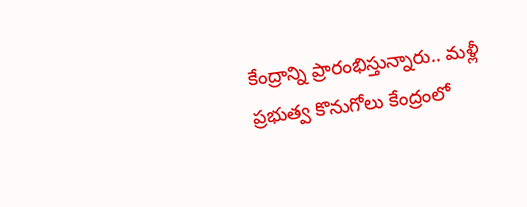కేంద్రాన్ని ప్రారంభిస్తున్నారు.. మళ్లీ ప్రభుత్వ కొనుగోలు కేంద్రంలో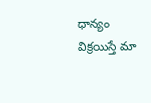ధాన్యం విక్రయిస్తే మా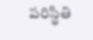పరిస్థితి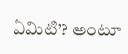ఏమిటి’? అంటూ